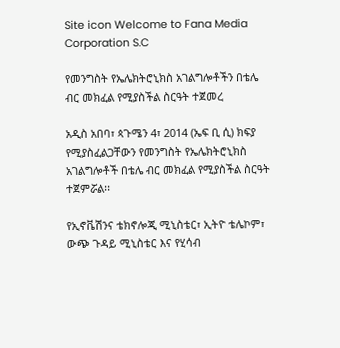Site icon Welcome to Fana Media Corporation S.C

የመንግስት የኤሌክትሮኒክስ አገልግሎቶችን በቴሌ ብር መክፈል የሚያስችል ስርዓት ተጀመረ

አዲስ አበባ፣ ጳጉሜን 4፣ 2014 (ኤፍ ቢ ሲ) ክፍያ የሚያስፈልጋቸውን የመንግስት የኤሌክትሮኒክስ አገልግሎቶች በቴሌ ብር መክፈል የሚያስችል ስርዓት ተጀምሯል፡፡

የኢኖቬሽንና ቴክኖሎጂ ሚኒስቴር፣ ኢትዮ ቴሌኮም፣ ውጭ ጉዳይ ሚኒስቴር እና የሂሳብ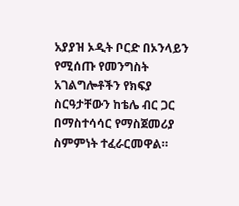አያያዝ ኦዲት ቦርድ በኦንላይን የሚሰጡ የመንግስት አገልግሎቶችን የክፍያ ስርዓታቸውን ከቴሌ ብር ጋር በማስተሳሳር የማስጀመሪያ ስምምነት ተፈራርመዋል።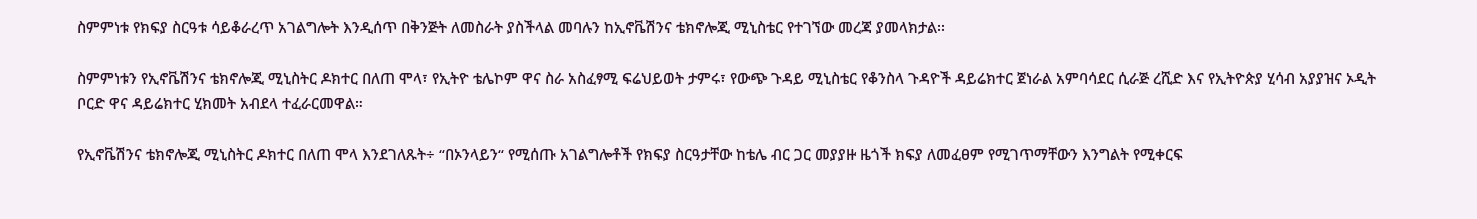ስምምነቱ የክፍያ ስርዓቱ ሳይቆራረጥ አገልግሎት እንዲሰጥ በቅንጅት ለመስራት ያስችላል መባሉን ከኢኖቬሽንና ቴክኖሎጂ ሚኒስቴር የተገኘው መረጃ ያመላክታል፡፡

ስምምነቱን የኢኖቬሽንና ቴክኖሎጂ ሚኒስትር ዶክተር በለጠ ሞላ፣ የኢትዮ ቴሌኮም ዋና ስራ አስፈፃሚ ፍሬህይወት ታምሩ፣ የውጭ ጉዳይ ሚኒስቴር የቆንስላ ጉዳዮች ዳይሬክተር ጀነራል አምባሳደር ሲራጅ ረሺድ እና የኢትዮጵያ ሂሳብ አያያዝና ኦዲት ቦርድ ዋና ዳይሬክተር ሂክመት አብደላ ተፈራርመዋል።

የኢኖቬሽንና ቴክኖሎጂ ሚኒስትር ዶክተር በለጠ ሞላ እንደገለጹት÷ “በኦንላይን“ የሚሰጡ አገልግሎቶች የክፍያ ስርዓታቸው ከቴሌ ብር ጋር መያያዙ ዜጎች ክፍያ ለመፈፀም የሚገጥማቸውን እንግልት የሚቀርፍ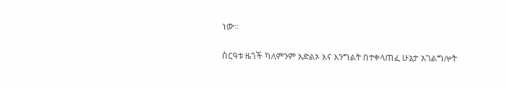ነው።

ስርዓቱ ዜጎች ካለምንም አድልኦ እና እንግልት በተቀላጠፈ ሁኔታ አገልግሎት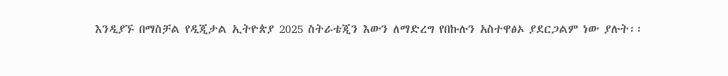እንዲያኙ በማስቻል የዲጂታል ኢትዮጵያ 2025 ስትራቴጂን እውን ለማድረግ የበኩሉን አስተዋፅኦ ያደርጋልም ነው ያሉት፡፡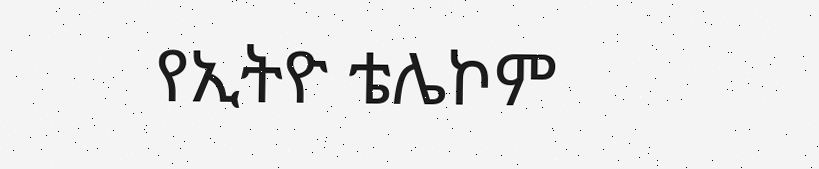የኢትዮ ቴሌኮም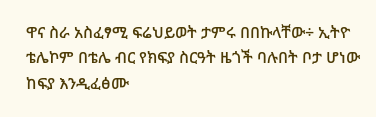ዋና ስራ አስፈፃሚ ፍሬህይወት ታምሩ በበኩላቸው÷ ኢትዮ ቴሌኮም በቴሌ ብር የክፍያ ስርዓት ዜጎች ባሉበት ቦታ ሆነው ከፍያ እንዲፈፅሙ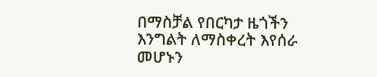በማስቻል የበርካታ ዜጎችን እንግልት ለማስቀረት እየሰራ መሆኑን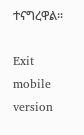ተናግረዋል።

Exit mobile version